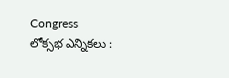Congress
లోక్సభ ఎన్నికలు :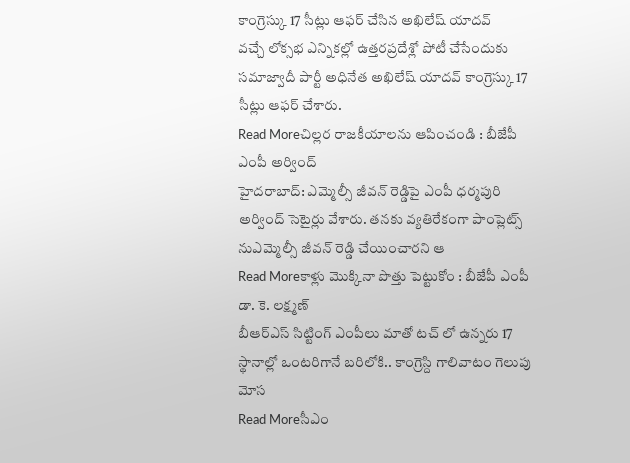కాంగ్రెస్కు 17 సీట్లు ఆఫర్ చేసిన అఖిలేష్ యాదవ్
వచ్చే లోక్సభ ఎన్నికల్లో ఉత్తరప్రదేశ్లో పోటీ చేసేందుకు సమాజ్వాదీ పార్టీ అధినేత అఖిలేష్ యాదవ్ కాంగ్రెస్కు 17 సీట్లు ఆఫర్ చేశారు.
Read Moreచిల్లర రాజకీయాలను ఆపించండి : బీజేపీ ఎంపీ అర్వింద్
హైదరాబాద్: ఎమ్మెల్సీ జీవన్ రెడ్డిపై ఎంపీ ధర్మపురి అర్వింద్ సెటైర్లు వేశారు. తనకు వ్యతిరేకంగా పాంప్లెట్స్ నుఎమ్మెల్సీ జీవన్ రెడ్డి చేయించారని ఆ
Read Moreకాళ్లు మొక్కినా పొత్తు పెట్టుకోం : బీజేపీ ఎంపీ డా. కె. లక్ష్మణ్
బీఆర్ఎస్ సిట్టింగ్ ఎంపీలు మాతో టచ్ లో ఉన్నరు 17 స్థానాల్లో ఒంటరిగానే బరిలోకి.. కాంగ్రెస్ది గాలివాటం గెలుపు మోస
Read Moreసీఎం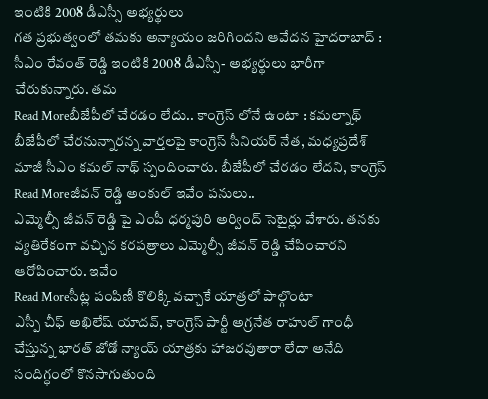ఇంటికి 2008 డీఎస్సీ అభ్యర్థులు
గత ప్రభుత్వంలో తమకు అన్యాయం జరిగిందని ఆవేదన హైదరాబాద్ : సీఎం రేవంత్ రెడ్డి ఇంటికి 2008 డీఎస్సీ- అభ్యర్థులు భారీగా చేరుకున్నారు. తమ
Read Moreబీజేపీలో చేరడం లేదు.. కాంగ్రెస్ లోనే ఉంటా : కమల్నాథ్
బీజేపీలో చేరనున్నారన్న వార్తలపై కాంగ్రెస్ సీనియర్ నేత, మధ్యప్రదేశ్ మాజీ సీఎం కమల్ నాథ్ స్పందించారు. బీజేపీలో చేరడం లేదని, కాంగ్రెస్
Read Moreజీవన్ రెడ్డి అంకుల్ ఇవేం పనులు..
ఎమ్మెల్సీ జీవన్ రెడ్డి పై ఎంపీ ధర్మపురి అర్వింద్ సెటైర్లు వేశారు. తనకు వ్యతిరేకంగా వచ్చిన కరపత్రాలు ఎమ్మెల్సీ జీవన్ రెడ్డి చేపించారని ఆరోపించారు. ఇవేం
Read Moreసీట్ల పంపిణీ కొలిక్కి వచ్చాకే యాత్రలో పాల్గొంటా
ఎస్పీ చీఫ్ అఖిలేష్ యాదవ్, కాంగ్రెస్ పార్టీ అగ్రనేత రాహుల్ గాంధీ చేస్తున్న భారత్ జోడో న్యాయ్ యాత్రకు హాజరవుతారా లేదా అనేది సందిగ్ధంలో కొనసాగుతుంది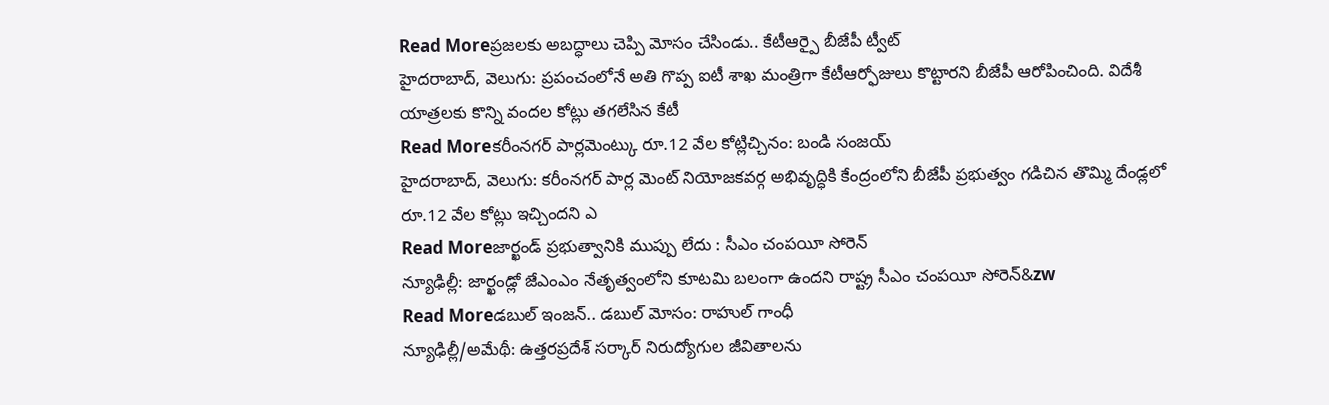Read Moreప్రజలకు అబద్ధాలు చెప్పి మోసం చేసిండు.. కేటీఆర్పై బీజేపీ ట్వీట్
హైదరాబాద్, వెలుగు: ప్రపంచంలోనే అతి గొప్ప ఐటీ శాఖ మంత్రిగా కేటీఆర్ఫోజులు కొట్టారని బీజేపీ ఆరోపించింది. విదేశీ యాత్రలకు కొన్ని వందల కోట్లు తగలేసిన కేటీ
Read Moreకరీంనగర్ పార్లమెంట్కు రూ.12 వేల కోట్లిచ్చినం: బండి సంజయ్
హైదరాబాద్, వెలుగు: కరీంనగర్ పార్ల మెంట్ నియోజకవర్గ అభివృద్ధికి కేంద్రంలోని బీజేపీ ప్రభుత్వం గడిచిన తొమ్మి దేండ్లలో రూ.12 వేల కోట్లు ఇచ్చిందని ఎ
Read Moreజార్ఖండ్ ప్రభుత్వానికి ముప్పు లేదు : సీఎం చంపయీ సోరెన్
న్యూఢిల్లీ: జార్ఖండ్లో జేఎంఎం నేతృత్వంలోని కూటమి బలంగా ఉందని రాష్ట్ర సీఎం చంపయీ సోరెన్&zw
Read Moreడబుల్ ఇంజన్.. డబుల్ మోసం: రాహుల్ గాంధీ
న్యూఢిల్లీ/అమేథీ: ఉత్తరప్రదేశ్ సర్కార్ నిరుద్యోగుల జీవితాలను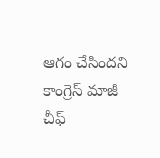ఆగం చేసిందని కాంగ్రెస్ మాజీ చీఫ్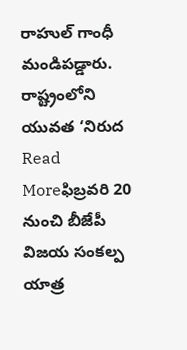రాహుల్ గాంధీ మండిపడ్డారు. రాష్ట్రంలోని యువత ‘నిరుద
Read Moreఫిబ్రవరి 20 నుంచి బీజేపీ విజయ సంకల్ప యాత్ర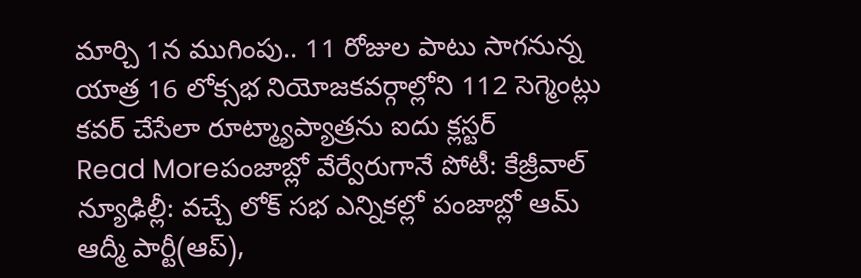మార్చి 1న ముగింపు.. 11 రోజుల పాటు సాగనున్న యాత్ర 16 లోక్సభ నియోజకవర్గాల్లోని 112 సెగ్మెంట్లు కవర్ చేసేలా రూట్మ్యాప్యాత్రను ఐదు క్లస్టర్
Read Moreపంజాబ్లో వేర్వేరుగానే పోటీ: కేజ్రీవాల్
న్యూఢిల్లీ: వచ్చే లోక్ సభ ఎన్నికల్లో పంజాబ్లో ఆమ్ ఆద్మీ పార్టీ(ఆప్),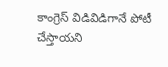కాంగ్రెస్ విడివిడిగానే పోటీ చేస్తాయని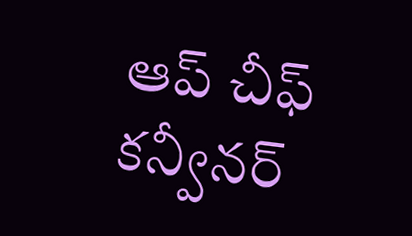ఆప్ చీఫ్ కన్వీనర్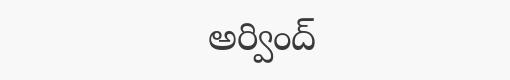అర్వింద్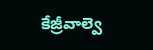కేజ్రీవాల్వె